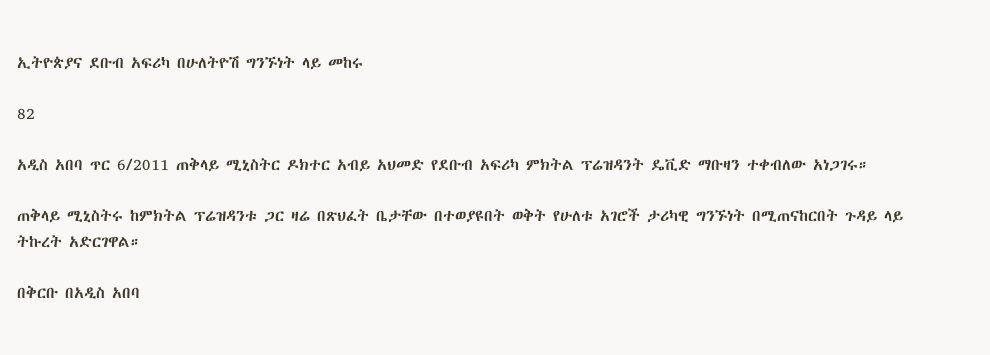ኢትዮጵያና ደቡብ አፍሪካ በሁለትዮሽ ግንኙነት ላይ መከሩ

82

አዲስ አበባ ጥር 6/2011 ጠቅላይ ሚኒስትር ዶክተር አብይ አህመድ የደቡብ አፍሪካ ምክትል ፕሬዝዳንት ዴቪድ ማቡዛን ተቀብለው አነጋገሩ።

ጠቅላይ ሚኒስትሩ ከምክትል ፕሬዝዳንቱ ጋር ዛሬ በጽህፈት ቤታቸው በተወያዩበት ወቅት የሁለቱ አገሮች ታሪካዊ ግንኙነት በሚጠናከርበት ጉዳይ ላይ ትኩረት አድርገዋል።

በቅርቡ በአዲስ አበባ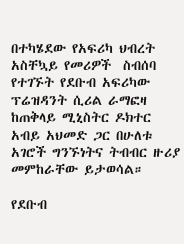በተካሄደው የአፍሪካ ህብረት አስቸኳይ የመሪዎች  ስብሰባ የተገኙት የደቡብ አፍሪካው ፕሬዝዳንት ሲሪል ራማፎዛ ከጠቅላይ ሚኒስትር ዶክተር አብይ አህመድ ጋር በሁለቱ አገሮች ግንኙነትና ትብብር ዙሪያ መምከራቸው ይታወሳል።

የደቡብ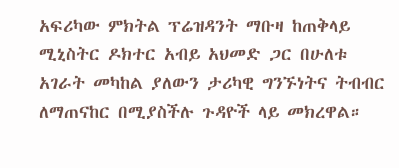አፍሪካው ምክትል ፕሬዝዳንት ማቡዛ ከጠቅላይ ሚኒስትር ዶክተር አብይ አህመድ ጋር በሁለቱ አገራት መካከል ያለውን ታሪካዊ ግንኙነትና ትብብር ለማጠናከር በሚያስችሉ ጉዳዮች ላይ መክረዋል።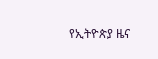የኢትዮጵያ ዜና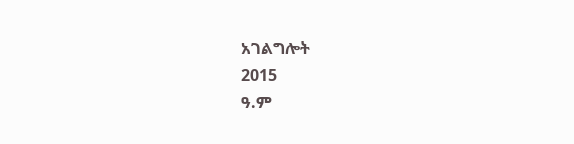አገልግሎት
2015
ዓ.ም